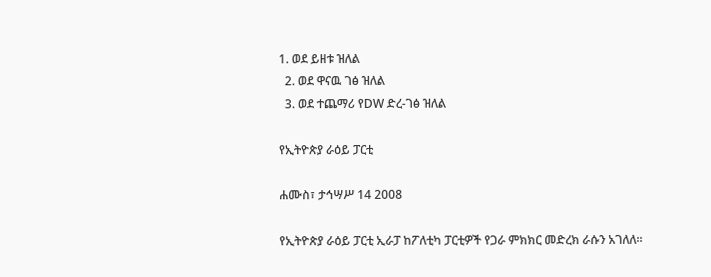1. ወደ ይዘቱ ዝለል
  2. ወደ ዋናዉ ገፅ ዝለል
  3. ወደ ተጨማሪ የDW ድረ-ገፅ ዝለል

የኢትዮጵያ ራዕይ ፓርቲ

ሐሙስ፣ ታኅሣሥ 14 2008

የኢትዮጵያ ራዕይ ፓርቲ ኢራፓ ከፖለቲካ ፓርቲዎች የጋራ ምክክር መድረክ ራሱን አገለለ።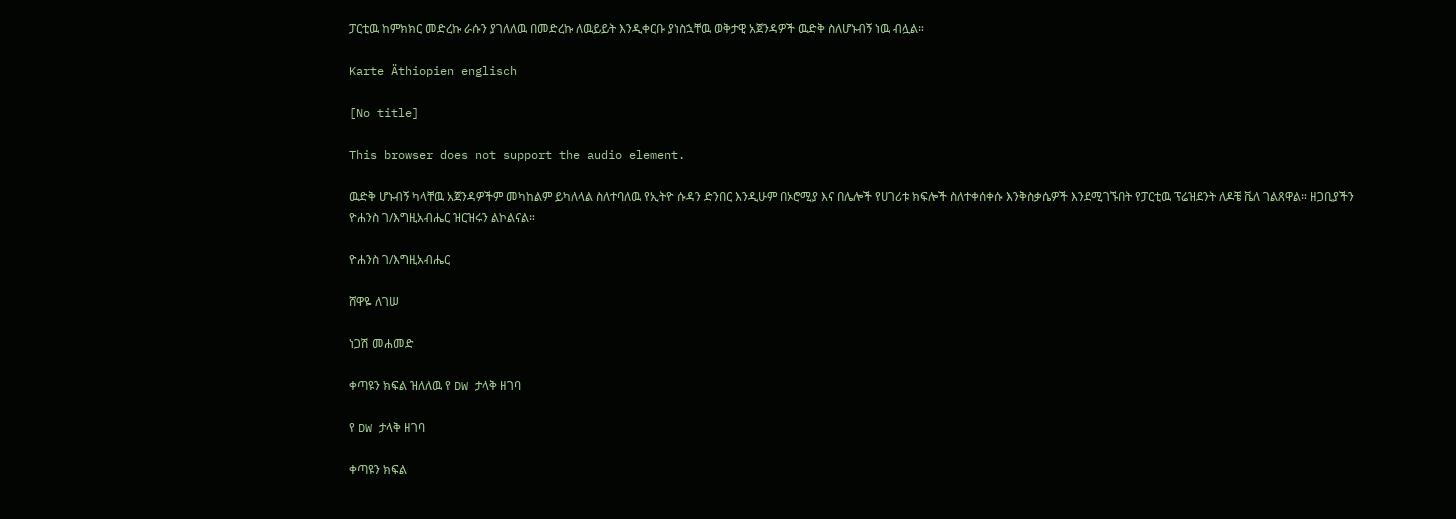ፓርቲዉ ከምክክር መድረኩ ራሱን ያገለለዉ በመድረኩ ለዉይይት እንዲቀርቡ ያነስኋቸዉ ወቅታዊ አጀንዳዎች ዉድቅ ስለሆኑብኝ ነዉ ብሏል።

Karte Äthiopien englisch

[No title]

This browser does not support the audio element.

ዉድቅ ሆኑብኝ ካላቸዉ አጀንዳዎችም መካከልም ይካለላል ስለተባለዉ የኢትዮ ሱዳን ድንበር እንዲሁም በኦሮሚያ እና በሌሎች የሀገሪቱ ክፍሎች ስለተቀሰቀሱ እንቅስቃሴዎች እንደሚገኙበት የፓርቲዉ ፕሬዝደንት ለዶቼ ቬለ ገልጸዋል። ዘጋቢያችን ዮሐንስ ገ/እግዚአብሔር ዝርዝሩን ልኮልናል።

ዮሐንስ ገ/እግዚአብሔር

ሸዋዬ ለገሠ

ነጋሽ መሐመድ

ቀጣዩን ክፍል ዝለለዉ የ DW ታላቅ ዘገባ

የ DW ታላቅ ዘገባ

ቀጣዩን ክፍል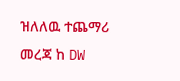ዝለለዉ ተጨማሪ መረጃ ከ DW